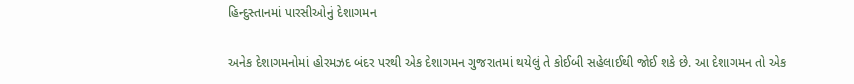હિન્દુસ્તાનમાં પારસીઓનું દેશાગમન

અનેક દેશાગમનોમાં હોરમઝદ બંદર પરથી એક દેશાગમન ગુજરાતમાં થયેલું તે કોઈબી સહેલાઈથી જોઈ શકે છે. આ દેશાગમન તો એક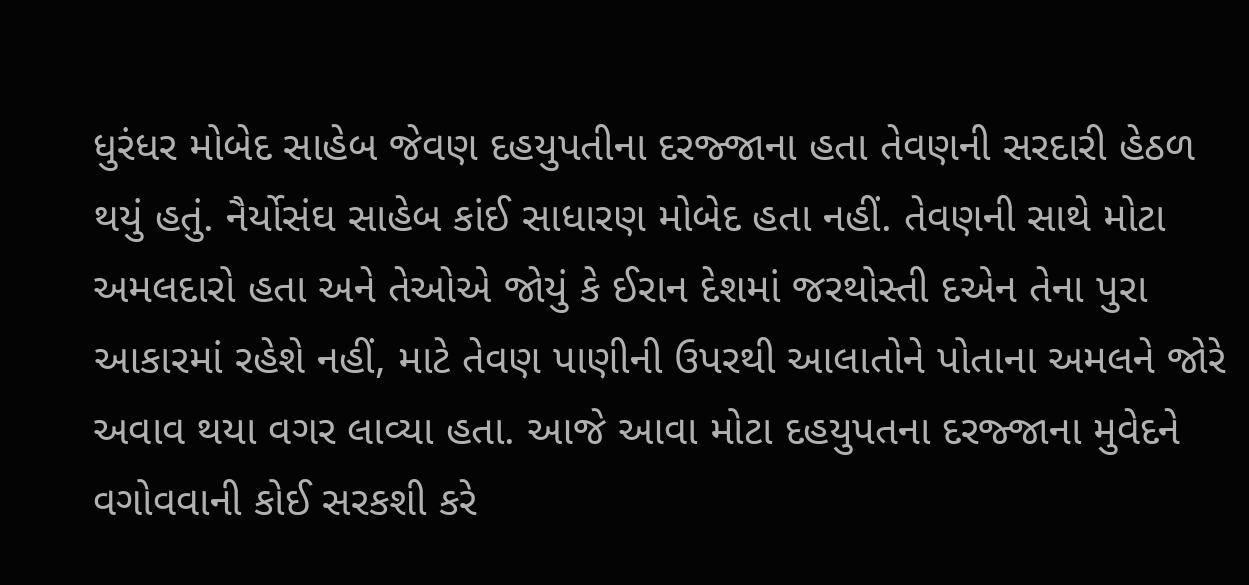ધુરંધર મોબેદ સાહેબ જેવણ દહયુપતીના દરજ્જાના હતા તેવણની સરદારી હેઠળ થયું હતું. નૈર્યોસંઘ સાહેબ કાંઈ સાધારણ મોબેદ હતા નહીં. તેવણની સાથે મોટા અમલદારો હતા અને તેઓએ જોયું કે ઈરાન દેશમાં જરથોસ્તી દએન તેના પુરા આકારમાં રહેશે નહીં, માટે તેવણ પાણીની ઉપરથી આલાતોને પોતાના અમલને જોરે અવાવ થયા વગર લાવ્યા હતા. આજે આવા મોટા દહયુપતના દરજ્જાના મુવેદને વગોવવાની કોઈ સરકશી કરે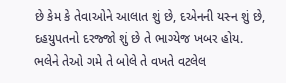છે કેમ કે તેવાઓને આલાત શું છે, દએનની યસ્ન શું છે, દહયુપતનો દરજ્જો શું છે તે ભાગ્યેજ ખબર હોય. ભલેને તેઓ ગમે તે બોલે તે વખતે વટલેલ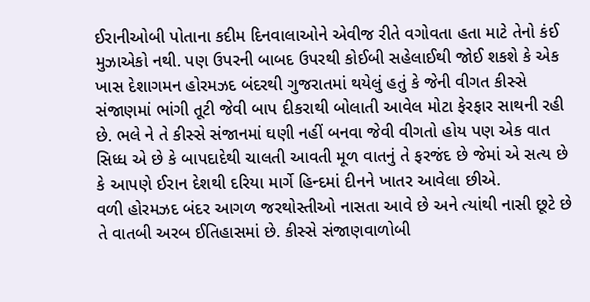ઈરાનીઓબી પોતાના કદીમ દિનવાલાઓને એવીજ રીતે વગોવતા હતા માટે તેનો કંઈ મુઝાએકો નથી. પણ ઉપરની બાબદ ઉપરથી કોઈબી સહેલાઈથી જોઈ શકશે કે એક ખાસ દેશાગમન હોરમઝદ બંદરથી ગુજરાતમાં થયેલું હતું કે જેની વીગત કીસ્સે સંજાણમાં ભાંગી તૂટી જેવી બાપ દીકરાથી બોલાતી આવેલ મોટા ફેરફાર સાથની રહી છે. ભલે ને તે કીસ્સે સંજાનમાં ઘણી નહીં બનવા જેવી વીગતો હોય પણ એક વાત સિધ્ધ એ છે કે બાપદાદેથી ચાલતી આવતી મૂળ વાતનું તે ફરજંદ છે જેમાં એ સત્ય છે કે આપણે ઈરાન દેશથી દરિયા માર્ગે હિન્દમાં દીનને ખાતર આવેલા છીએ.
વળી હોરમઝદ બંદર આગળ જરથોસ્તીઓ નાસતા આવે છે અને ત્યાંથી નાસી છૂટે છે તે વાતબી અરબ ઈતિહાસમાં છે. કીસ્સે સંજાણવાળોબી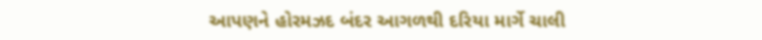આપણને હોરમઝદ બંદર આગળથી દરિયા માર્ગે ચાલી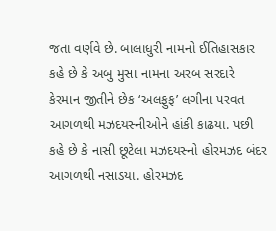જતા વર્ણવે છે. બાલાધુરી નામનો ઈતિહાસકાર કહે છે કે અબુ મુસા નામના અરબ સરદારે કેરમાન જીતીને છેક ‘અલફુફ’ લગીના પરવત આગળથી મઝદયસ્નીઓને હાંકી કાઢયા. પછી કહે છે કે નાસી છૂટેલા મઝદયસ્નો હોરમઝદ બંદર આગળથી નસાડયા. હોરમઝદ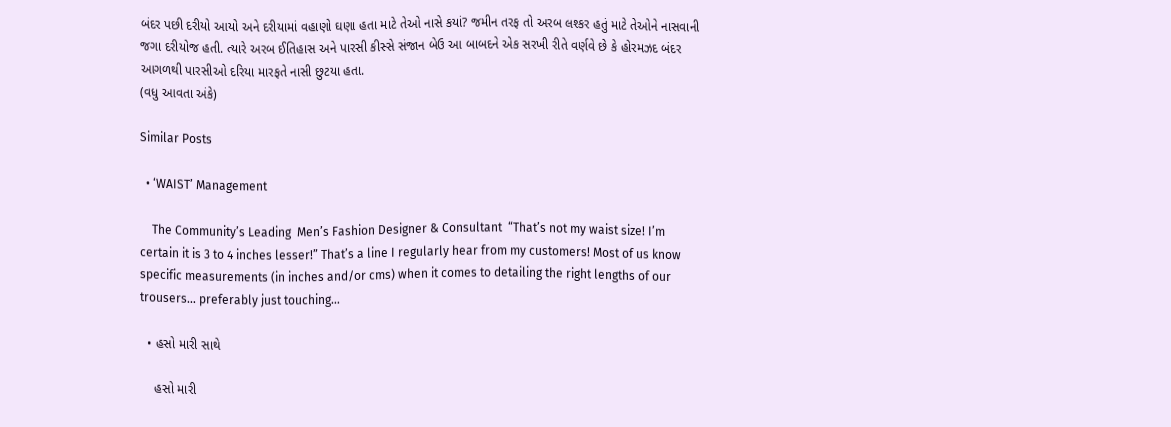બંદર પછી દરીયો આયો અને દરીયામાં વહાણો ઘણા હતા માટે તેઓ નાસે કયાં? જમીન તરફ તો અરબ લશ્કર હતું માટે તેઓને નાસવાની જગા દરીયોજ હતી. ત્યારે અરબ ઈતિહાસ અને પારસી કીસ્સે સંજાન બેઉ આ બાબદને એક સરખી રીતે વર્ણવે છે કે હોરમઝદ બંદર આગળથી પારસીઓ દરિયા મારફતે નાસી છુટયા હતા.
(વધુ આવતા અંકે)

Similar Posts

  • ‘WAIST’ Management

    The Community’s Leading  Men’s Fashion Designer & Consultant  “That’s not my waist size! I’m certain it is 3 to 4 inches lesser!” That’s a line I regularly hear from my customers! Most of us know specific measurements (in inches and/or cms) when it comes to detailing the right lengths of our trousers… preferably just touching…

  • હસો મારી સાથે

    હસો મારી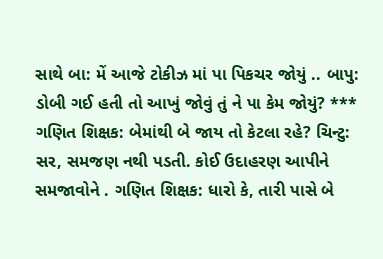સાથે બા: મેં આજે ટોકીઝ માં પા પિકચર જોયું .. બાપુ: ડોબી ગઈ હતી તો આખું જોવું તું ને પા કેમ જોયું? *** ગણિત શિક્ષક: બેમાંથી બે જાય તો કેટલા રહે? ચિન્ટુ: સર, સમજણ નથી પડતી. કોઈ ઉદાહરણ આપીને સમજાવોને . ગણિત શિક્ષક: ધારો કે, તારી પાસે બે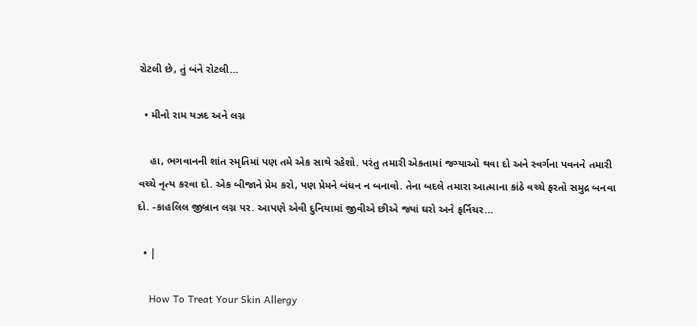રોટલી છે, તું બંને રોટલી…

  • મીનો રામ યઝદ અને લગ્ન

    હા, ભગવાનની શાંત સ્મૃતિમાં પણ તમે એક સાથે રહેશો. પરંતુ તમારી એકતામાં જગ્યાઓ થવા દો અને સ્વર્ગના પવનને તમારી વચ્ચે નૃત્ય કરવા દો. એક બીજાને પ્રેમ કરો, પણ પ્રેમને બંધન ન બનાવો. તેના બદલે તમારા આત્માના કાંઠે વચ્ચે ફરતો સમુદ્ર બનવા દો. -કાહલિલ જીબ્રાન લગ્ન પર. આપણે એવી દુનિયામાં જીવીએ છીએ જ્યાં ઘરો અને ફર્નિચર…

  • |

    How To Treat Your Skin Allergy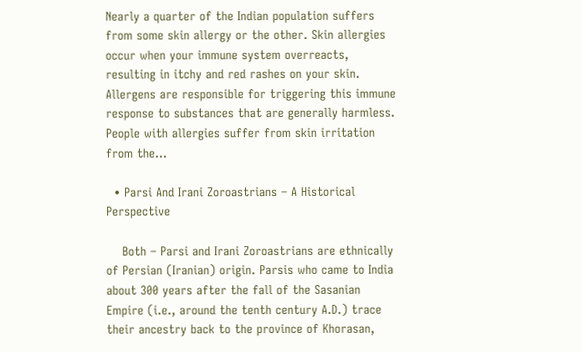Nearly a quarter of the Indian population suffers from some skin allergy or the other. Skin allergies occur when your immune system overreacts, resulting in itchy and red rashes on your skin. Allergens are responsible for triggering this immune response to substances that are generally harmless. People with allergies suffer from skin irritation from the…

  • Parsi And Irani Zoroastrians – A Historical Perspective

    Both – Parsi and Irani Zoroastrians are ethnically of Persian (Iranian) origin. Parsis who came to India about 300 years after the fall of the Sasanian Empire (i.e., around the tenth century A.D.) trace their ancestry back to the province of Khorasan,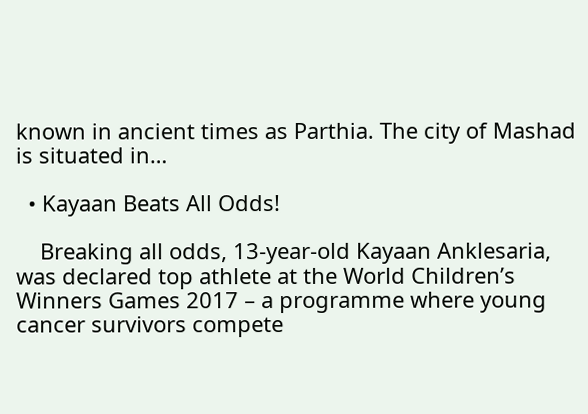known in ancient times as Parthia. The city of Mashad is situated in…

  • Kayaan Beats All Odds!

    Breaking all odds, 13-year-old Kayaan Anklesaria, was declared top athlete at the World Children’s Winners Games 2017 – a programme where young cancer survivors compete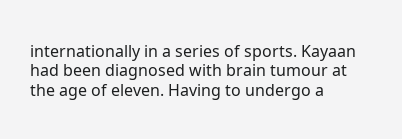internationally in a series of sports. Kayaan had been diagnosed with brain tumour at the age of eleven. Having to undergo a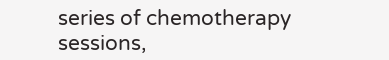series of chemotherapy sessions,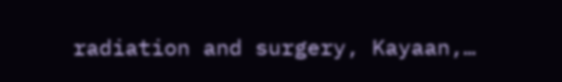radiation and surgery, Kayaan,…